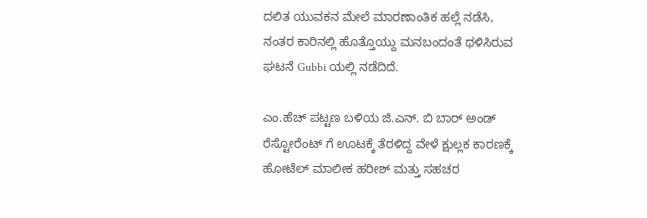ದಲಿತ ಯುವಕನ ಮೇಲೆ ಮಾರಣಾಂತಿಕ ಹಲ್ಲೆ ನಡೆಸಿ, ನಂತರ ಕಾರಿನಲ್ಲಿ ಹೊತ್ತೊಯ್ದು ಮನಬಂದಂತೆ ಥಳಿಸಿರುವ ಘಟನೆ Gubbi ಯಲ್ಲಿ ನಡೆದಿದೆ.

ಎಂ.ಹೆಚ್ ಪಟ್ಟಣ ಬಳಿಯ ಜಿ.ಎನ್. ಬಿ ಬಾರ್ ಅಂಡ್ ರೆಸ್ಟೋರೆಂಟ್ ಗೆ ಊಟಕ್ಕೆ ತೆರಳಿದ್ದ ವೇಳೆ ಕ್ಷುಲ್ಲಕ ಕಾರಣಕ್ಕೆ ಹೋಟೆಲ್ ಮಾಲೀಕ ಹರೀಶ್ ಮತ್ತು ಸಹಚರ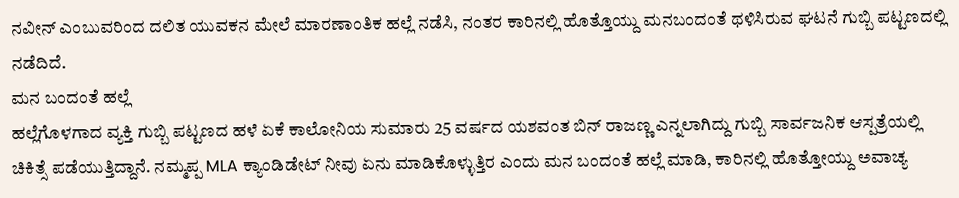ನವೀನ್ ಎಂಬುವರಿಂದ ದಲಿತ ಯುವಕನ ಮೇಲೆ ಮಾರಣಾಂತಿಕ ಹಲ್ಲೆ ನಡೆಸಿ, ನಂತರ ಕಾರಿನಲ್ಲಿ ಹೊತ್ತೊಯ್ದು ಮನಬಂದಂತೆ ಥಳಿಸಿರುವ ಘಟನೆ ಗುಬ್ಬಿ ಪಟ್ಟಣದಲ್ಲಿ ನಡೆದಿದೆ.
ಮನ ಬಂದಂತೆ ಹಲ್ಲೆ
ಹಲ್ಲೆಗೊಳಗಾದ ವ್ಯಕ್ತಿ ಗುಬ್ಬಿ ಪಟ್ಟಣದ ಹಳೆ ಏಕೆ ಕಾಲೋನಿಯ ಸುಮಾರು 25 ವರ್ಷದ ಯಶವಂತ ಬಿನ್ ರಾಜಣ್ಣ ಎನ್ನಲಾಗಿದ್ದು ಗುಬ್ಬಿ ಸಾರ್ವಜನಿಕ ಆಸ್ಪತ್ರೆಯಲ್ಲಿ ಚಿಕಿತ್ಸೆ ಪಡೆಯುತ್ತಿದ್ದಾನೆ. ನಮ್ಮಪ್ಪ MLA ಕ್ಯಾಂಡಿಡೇಟ್ ನೀವು ಏನು ಮಾಡಿಕೊಳ್ಳುತ್ತಿರ ಎಂದು ಮನ ಬಂದಂತೆ ಹಲ್ಲೆ ಮಾಡಿ, ಕಾರಿನಲ್ಲಿ ಹೊತ್ತೋಯ್ದು ಅವಾಚ್ಯ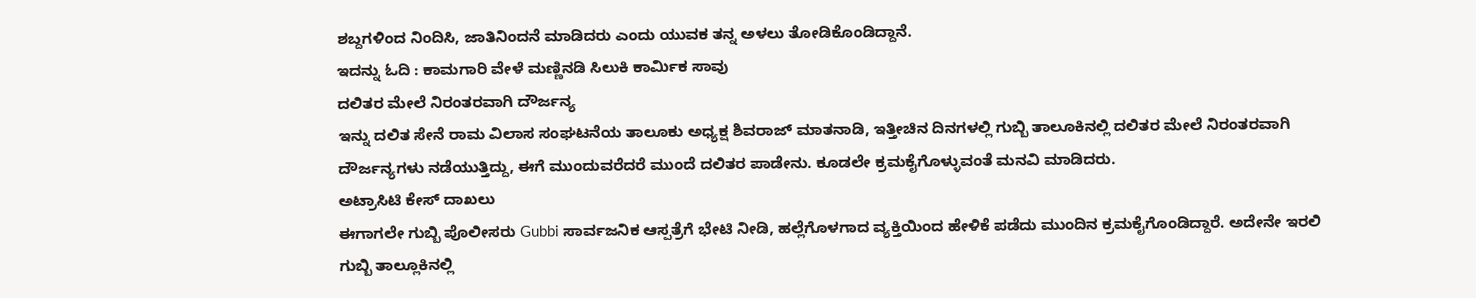ಶಬ್ದಗಳಿಂದ ನಿಂದಿಸಿ, ಜಾತಿನಿಂದನೆ ಮಾಡಿದರು ಎಂದು ಯುವಕ ತನ್ನ ಅಳಲು ತೋಡಿಕೊಂಡಿದ್ದಾನೆ.
ಇದನ್ನು ಓದಿ : ಕಾಮಗಾರಿ ವೇಳೆ ಮಣ್ಣಿನಡಿ ಸಿಲುಕಿ ಕಾರ್ಮಿಕ ಸಾವು
ದಲಿತರ ಮೇಲೆ ನಿರಂತರವಾಗಿ ದೌರ್ಜನ್ಯ
ಇನ್ನು ದಲಿತ ಸೇನೆ ರಾಮ ವಿಲಾಸ ಸಂಘಟನೆಯ ತಾಲೂಕು ಅಧ್ಯಕ್ಷ ಶಿವರಾಜ್ ಮಾತನಾಡಿ, ಇತ್ತೀಚಿನ ದಿನಗಳಲ್ಲಿ ಗುಬ್ಬಿ ತಾಲೂಕಿನಲ್ಲಿ ದಲಿತರ ಮೇಲೆ ನಿರಂತರವಾಗಿ ದೌರ್ಜನ್ಯಗಳು ನಡೆಯುತ್ತಿದ್ದು, ಈಗೆ ಮುಂದುವರೆದರೆ ಮುಂದೆ ದಲಿತರ ಪಾಡೇನು. ಕೂಡಲೇ ಕ್ರಮಕೈಗೊಳ್ಳುವಂತೆ ಮನವಿ ಮಾಡಿದರು.
ಅಟ್ರಾಸಿಟಿ ಕೇಸ್ ದಾಖಲು
ಈಗಾಗಲೇ ಗುಬ್ಬಿ ಪೊಲೀಸರು Gubbi ಸಾರ್ವಜನಿಕ ಆಸ್ಪತ್ರೆಗೆ ಭೇಟಿ ನೀಡಿ, ಹಲ್ಲೆಗೊಳಗಾದ ವ್ಯಕ್ತಿಯಿಂದ ಹೇಳಿಕೆ ಪಡೆದು ಮುಂದಿನ ಕ್ರಮಕೈಗೊಂಡಿದ್ದಾರೆ. ಅದೇನೇ ಇರಲಿ ಗುಬ್ಬಿ ತಾಲ್ಲೂಕಿನಲ್ಲಿ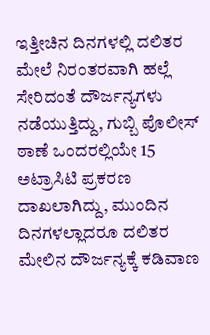ಇತ್ತೀಚಿನ ದಿನಗಳಲ್ಲಿ ದಲಿತರ ಮೇಲೆ ನಿರಂತರವಾಗಿ ಹಲ್ಲೆ ಸೇರಿದಂತೆ ದೌರ್ಜನ್ಯಗಳು ನಡೆಯುತ್ತಿದ್ದು, ಗುಬ್ಬಿ ಪೊಲೀಸ್ ಠಾಣೆ ಒಂದರಲ್ಲಿಯೇ 15 ಅಟ್ರಾಸಿಟಿ ಪ್ರಕರಣ ದಾಖಲಾಗಿದ್ದು, ಮುಂದಿನ ದಿನಗಳಲ್ಲಾದರೂ ದಲಿತರ ಮೇಲಿನ ದೌರ್ಜನ್ಯಕ್ಕೆ ಕಡಿವಾಣ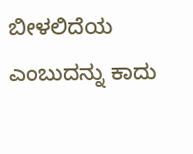ಬೀಳಲಿದೆಯ ಎಂಬುದನ್ನು ಕಾದು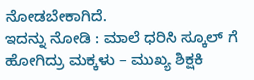ನೋಡಬೇಕಾಗಿದೆ.
ಇದನ್ನು ನೋಡಿ : ಮಾಲೆ ಧರಿಸಿ ಸ್ಕೂಲ್ ಗೆ ಹೋಗಿದ್ರು ಮಕ್ಕಳು – ಮುಖ್ಯ ಶಿಕ್ಷಕಿ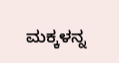ಮಕ್ಕಳನ್ನ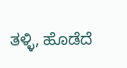ತಳ್ಳಿ, ಹೊಡೆದೆ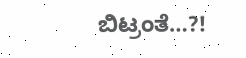ಬಿಟ್ರಂತೆ…?!